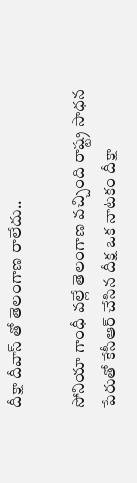దీక్షా దీవాస్ తో తెలంగాణ రాలేదు..

సోనియా గాంధీ వల్లే తెలంగాణ వచ్చింది రాష్ట్ర సాధన పేరుతో కేసీఆర్ చేసిన దీక్ష ఒక నాటకం దీక్షా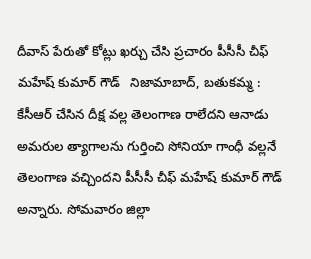దీవాస్ పేరుతో కోట్లు ఖర్చు చేసి ప్రచారం పీసీసీ చీఫ్ మహేష్ కుమార్ గౌడ్   నిజామాబాద్, బతుకమ్మ : కేసీఆర్ చేసిన దీక్ష వల్ల తెలంగాణ రాలేదని ఆనాడు అమరుల త్యాగాలను గుర్తించి సోనియా గాంధీ వల్లనే తెలంగాణ వచ్చిందని పీసీసీ చీఫ్ మహేష్ కుమార్ గౌడ్ అన్నారు. సోమవారం జిల్లా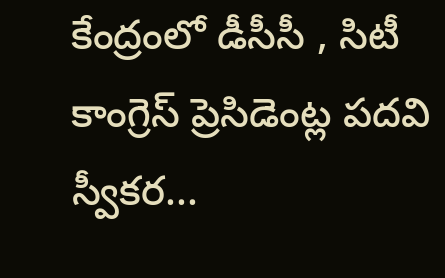కేంద్రంలో డీసీసీ , సిటీ కాంగ్రెస్ ప్రెసిడెంట్ల పదవి స్వీకర...